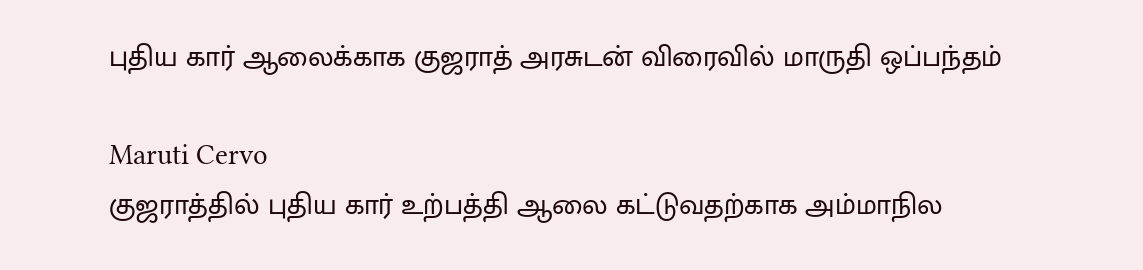புதிய கார் ஆலைக்காக குஜராத் அரசுடன் விரைவில் மாருதி ஒப்பந்தம்

Maruti Cervo
குஜராத்தில் புதிய கார் உற்பத்தி ஆலை கட்டுவதற்காக அம்மாநில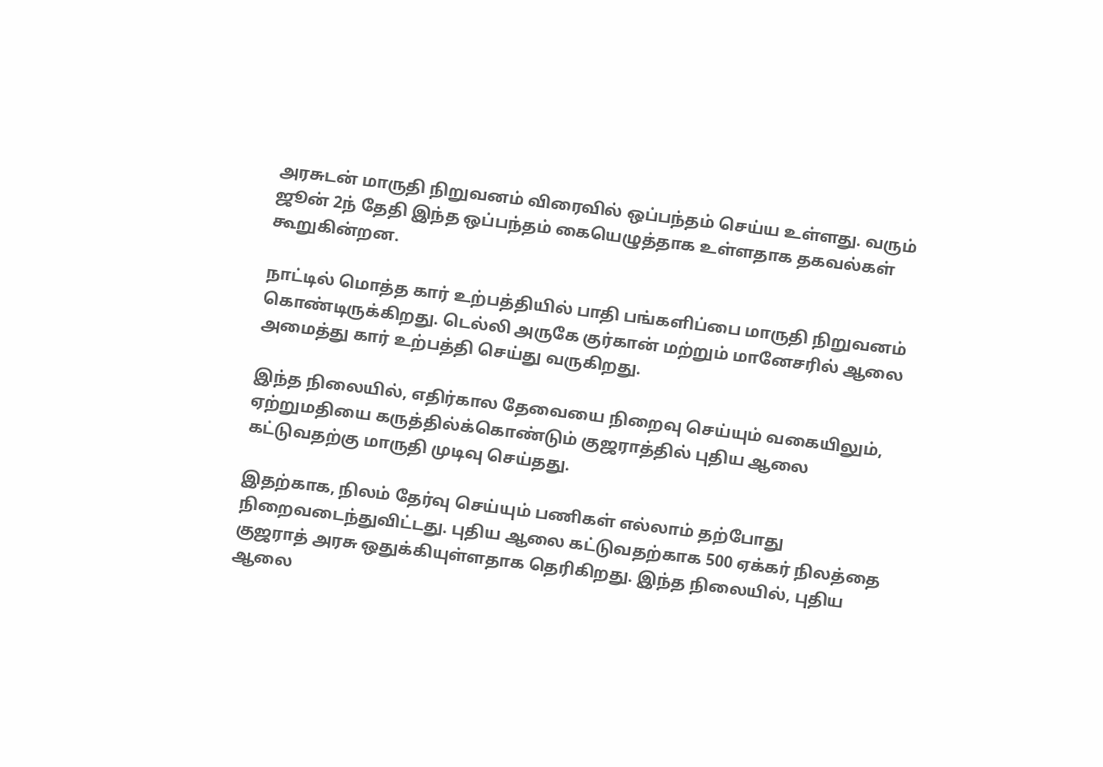அரசுடன் மாருதி நிறுவனம் விரைவில் ஒப்பந்தம் செய்ய உள்ளது. வரும் ஜூன் 2ந் தேதி இந்த ஒப்பந்தம் கையெழுத்தாக உள்ளதாக தகவல்கள் கூறுகின்றன.

நாட்டில் மொத்த கார் உற்பத்தியில் பாதி பங்களிப்பை மாருதி நிறுவனம் கொண்டிருக்கிறது. டெல்லி அருகே குர்கான் மற்றும் மானேசரில் ஆலை அமைத்து கார் உற்பத்தி செய்து வருகிறது.

இந்த நிலையில், எதிர்கால தேவையை நிறைவு செய்யும் வகையிலும், ஏற்றுமதியை கருத்தில்க்கொண்டும் குஜராத்தில் புதிய ஆலை கட்டுவதற்கு மாருதி முடிவு செய்தது.

இதற்காக, நிலம் தேர்வு செய்யும் பணிகள் எல்லாம் தற்போது நிறைவடைந்துவிட்டது. புதிய ஆலை கட்டுவதற்காக 500 ஏக்கர் நிலத்தை குஜராத் அரசு ஒதுக்கியுள்ளதாக தெரிகிறது. இந்த நிலையில், புதிய ஆலை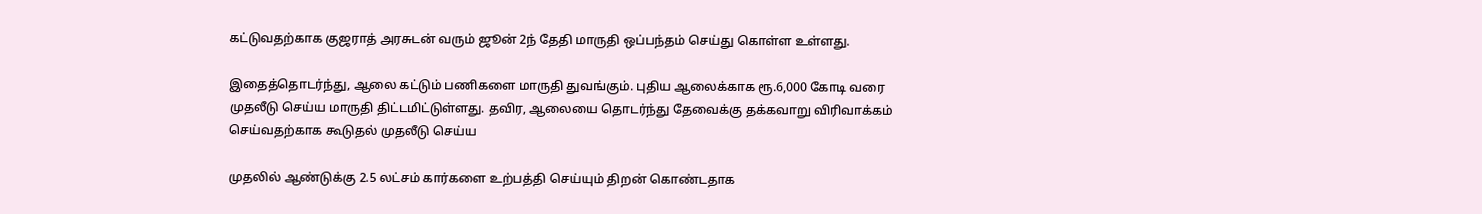கட்டுவதற்காக குஜராத் அரசுடன் வரும் ஜூன் 2ந் தேதி மாருதி ஒப்பந்தம் செய்து கொள்ள உள்ளது.

இதைத்தொடர்ந்து, ஆலை கட்டும் பணிகளை மாருதி துவங்கும். புதிய ஆலைக்காக ரூ.6,000 கோடி வரை முதலீடு செய்ய மாருதி திட்டமிட்டுள்ளது. தவிர, ஆலையை தொடர்ந்து தேவைக்கு தக்கவாறு விரிவாக்கம் செய்வதற்காக கூடுதல் முதலீடு செய்ய

முதலில் ஆண்டுக்கு 2.5 லட்சம் கார்களை உற்பத்தி செய்யும் திறன் கொண்டதாக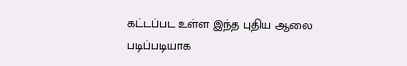கட்டப்பட உள்ள இந்த புதிய ஆலை படிப்படியாக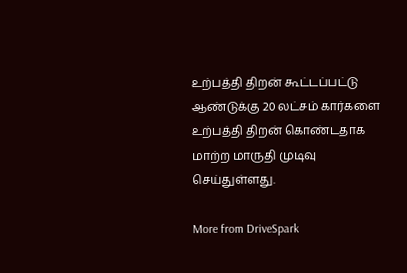உற்பத்தி திறன் கூட்டப்பட்டு ஆண்டுக்கு 20 லட்சம் கார்களை உற்பத்தி திறன் கொண்டதாக மாற்ற மாருதி முடிவு செய்துள்ளது.

More from DriveSpark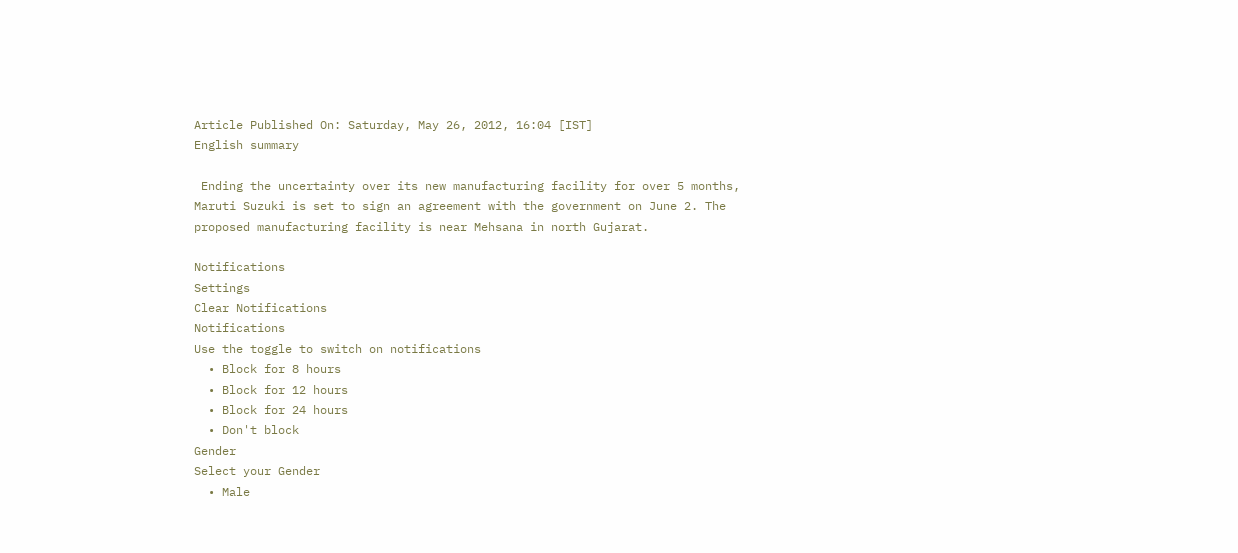Article Published On: Saturday, May 26, 2012, 16:04 [IST]
English summary

 Ending the uncertainty over its new manufacturing facility for over 5 months, Maruti Suzuki is set to sign an agreement with the government on June 2. The proposed manufacturing facility is near Mehsana in north Gujarat.

Notifications
Settings
Clear Notifications
Notifications
Use the toggle to switch on notifications
  • Block for 8 hours
  • Block for 12 hours
  • Block for 24 hours
  • Don't block
Gender
Select your Gender
  • Male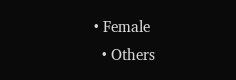• Female
  • Others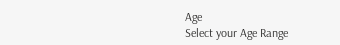Age
Select your Age Range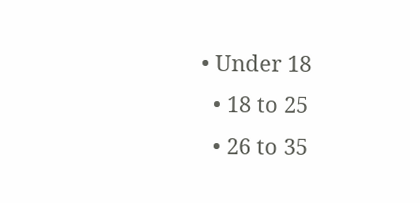• Under 18
  • 18 to 25
  • 26 to 35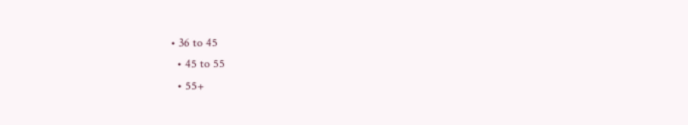• 36 to 45
  • 45 to 55
  • 55+